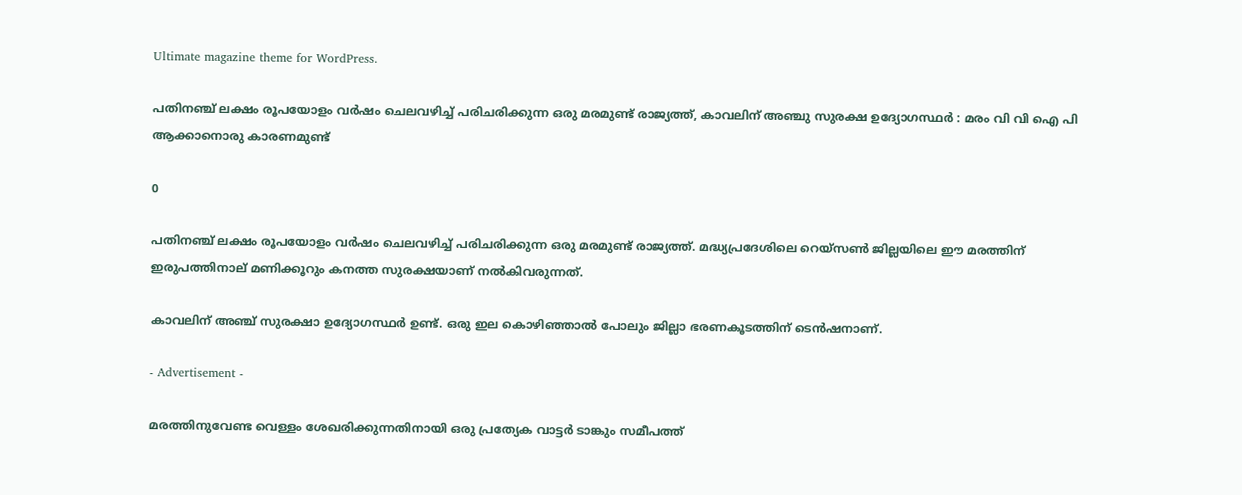Ultimate magazine theme for WordPress.

പതിനഞ്ച് ലക്ഷം രൂപയോളം വര്‍ഷം ചെലവഴിച്ച്‌ പരിചരിക്കുന്ന ഒരു മരമുണ്ട് രാജ്യത്ത്, കാവലിന് അഞ്ചു സുരക്ഷ ഉദ്യോഗസ്ഥർ : മരം വി വി ഐ പി ആക്കാനൊരു കാരണമുണ്ട്

0

പതിനഞ്ച് ലക്ഷം രൂപയോളം വര്‍ഷം ചെലവഴിച്ച്‌ പരിചരിക്കുന്ന ഒരു മരമുണ്ട് രാജ്യത്ത്. മദ്ധ്യപ്രദേശിലെ റെയ്‌സണ്‍ ജില്ലയിലെ ഈ മരത്തിന് ഇരുപത്തിനാല് മണിക്കൂറും കനത്ത സുരക്ഷയാണ് നല്‍കിവരുന്നത്.

കാവലിന് അഞ്ച് സുരക്ഷാ ഉദ്യോഗസ്ഥര്‍ ഉണ്ട്. ഒരു ഇല കൊഴിഞ്ഞാല്‍ പോലും ജില്ലാ ഭരണകൂടത്തിന് ടെന്‍ഷനാണ്.

- Advertisement -

മരത്തിനുവേണ്ട വെള്ളം ശേഖരിക്കുന്നതിനായി ഒരു പ്രത്യേക വാട്ടര്‍ ടാങ്കും സമീപത്ത്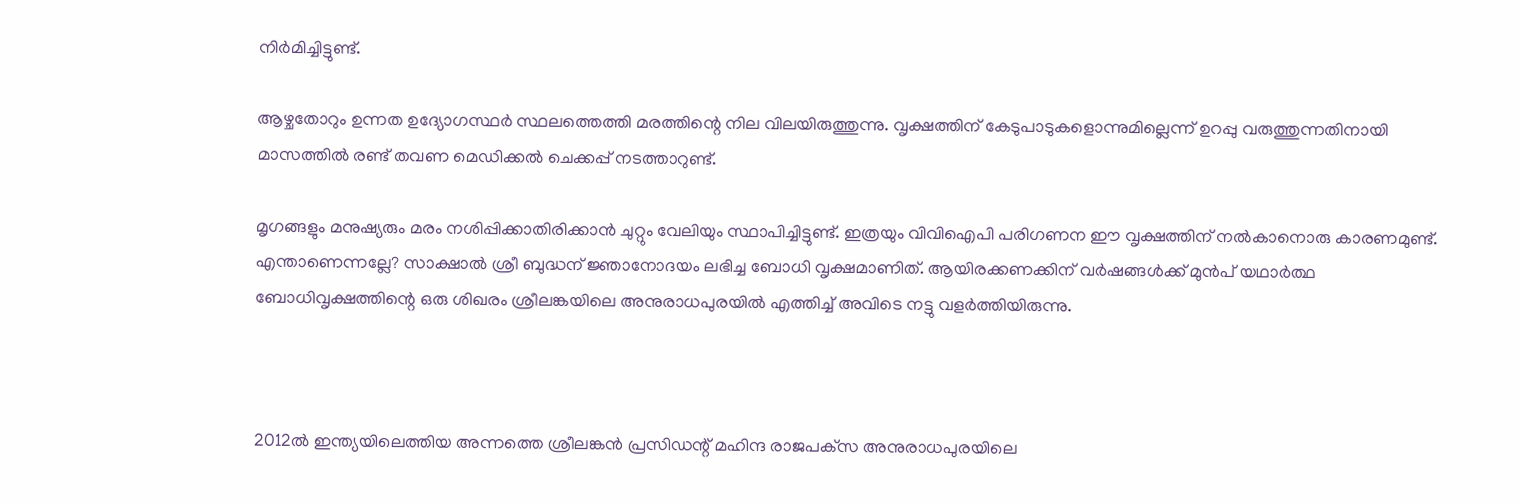നിര്‍മിച്ചിട്ടുണ്ട്.

ആഴ്ചതോറും ഉന്നത ഉദ്യോഗസ്ഥര്‍ സ്ഥലത്തെത്തി മരത്തിന്റെ നില വിലയിരുത്തുന്നു. വൃക്ഷത്തിന് കേടുപാടുകളൊന്നുമില്ലെന്ന് ഉറപ്പു വരുത്തുന്നതിനായി മാസത്തില്‍ രണ്ട് തവണ മെഡിക്കല്‍ ചെക്കപ്പ് നടത്താറുണ്ട്.

മൃഗങ്ങളും മനുഷ്യരും മരം നശിപ്പിക്കാതിരിക്കാന്‍ ചുറ്റും വേലിയും സ്ഥാപിച്ചിട്ടുണ്ട്. ഇത്രയും വിവിഐപി പരിഗണന ഈ വൃക്ഷത്തിന് നല്‍കാനൊരു കാരണമുണ്ട്. എന്താണെന്നല്ലേ? സാക്ഷാല്‍ ശ്രീ ബുദ്ധന് ജ്ഞാനോദയം ലഭിച്ച ബോധി വൃക്ഷമാണിത്. ആയിരക്കണക്കിന് വര്‍ഷങ്ങള്‍ക്ക് മുന്‍പ് യഥാര്‍ത്ഥ ബോധിവൃക്ഷത്തിന്റെ ഒരു ശിഖരം ശ്രീലങ്കയിലെ അനുരാധപുരയില്‍ എത്തിച്ച്‌ അവിടെ നട്ടു വളര്‍ത്തിയിരുന്നു.



2012ല്‍ ഇന്ത്യയിലെത്തിയ അന്നത്തെ ശ്രീലങ്കന്‍ പ്രസിഡന്റ് മഹിന്ദ രാജപക്‌സ അനുരാധപുരയിലെ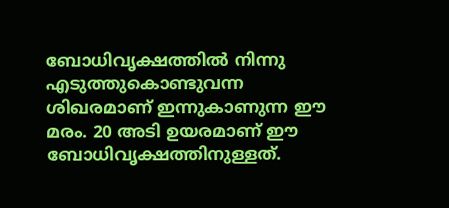ബോധിവൃക്ഷത്തില്‍ നിന്നു എടുത്തുകൊണ്ടുവന്ന ശിഖരമാണ് ഇന്നുകാണുന്ന ഈ മരം. 20 അടി ഉയരമാണ് ഈ ബോധിവൃക്ഷത്തിനുള്ളത്.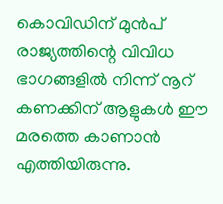കൊവിഡിന് മുന്‍പ് രാജ്യത്തിന്റെ വിവിധ ഭാഗങ്ങളില്‍ നിന്ന് നൂറ് കണക്കിന് ആളുകള്‍ ഈ മരത്തെ കാണാന്‍ എത്തിയിരുന്നു.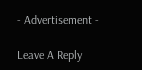- Advertisement -

Leave A Reply